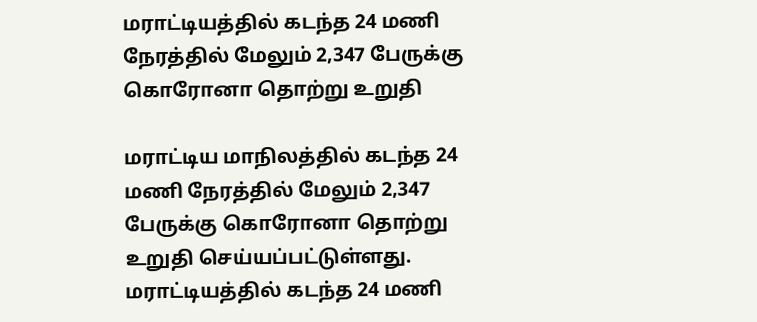மராட்டியத்தில் கடந்த 24 மணி நேரத்தில் மேலும் 2,347 பேருக்கு கொரோனா தொற்று உறுதி

மராட்டிய மாநிலத்தில் கடந்த 24 மணி நேரத்தில் மேலும் 2,347 பேருக்கு கொரோனா தொற்று உறுதி செய்யப்பட்டுள்ளது.
மராட்டியத்தில் கடந்த 24 மணி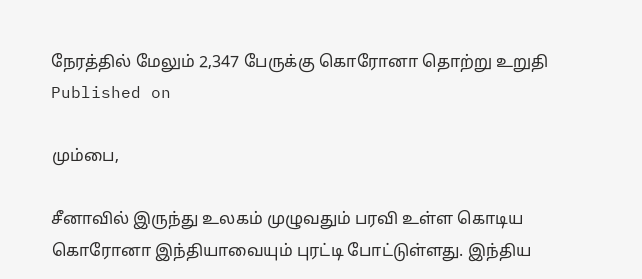நேரத்தில் மேலும் 2,347 பேருக்கு கொரோனா தொற்று உறுதி
Published on

மும்பை,

சீனாவில் இருந்து உலகம் முழுவதும் பரவி உள்ள கொடிய கொரோனா இந்தியாவையும் புரட்டி போட்டுள்ளது. இந்திய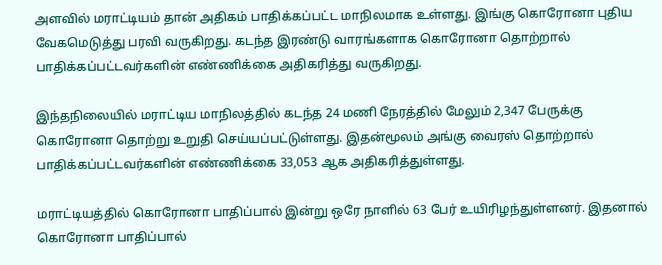அளவில் மராட்டியம் தான் அதிகம் பாதிக்கப்பட்ட மாநிலமாக உள்ளது. இங்கு கொரோனா புதிய வேகமெடுத்து பரவி வருகிறது. கடந்த இரண்டு வாரங்களாக கொரோனா தொற்றால் பாதிக்கப்பட்டவர்களின் எண்ணிக்கை அதிகரித்து வருகிறது.

இந்தநிலையில் மராட்டிய மாநிலத்தில் கடந்த 24 மணி நேரத்தில் மேலும் 2,347 பேருக்கு கொரோனா தொற்று உறுதி செய்யப்பட்டுள்ளது. இதன்மூலம் அங்கு வைரஸ் தொற்றால் பாதிக்கப்பட்டவர்களின் எண்ணிக்கை 33,053 ஆக அதிகரித்துள்ளது.

மராட்டியத்தில் கொரோனா பாதிப்பால் இன்று ஒரே நாளில் 63 பேர் உயிரிழந்துள்ளனர். இதனால் கொரோனா பாதிப்பால்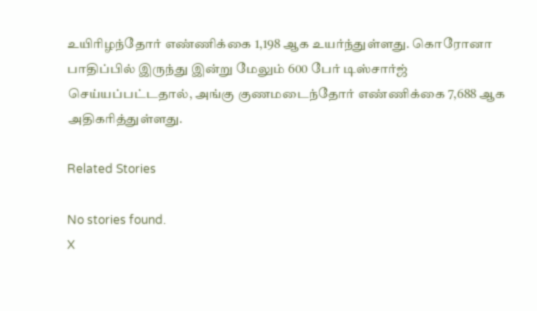உயிரிழந்தோர் எண்ணிக்கை 1,198 ஆக உயர்ந்துள்ளது. கொரோனா பாதிப்பில் இருந்து இன்று மேலும் 600 பேர் டிஸ்சார்ஜ் செய்யப்பட்டதால், அங்கு குணமடைந்தோர் எண்ணிக்கை 7,688 ஆக அதிகரித்துள்ளது.

Related Stories

No stories found.
X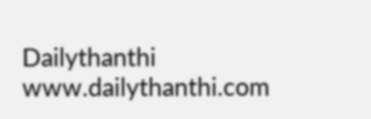Dailythanthi
www.dailythanthi.com